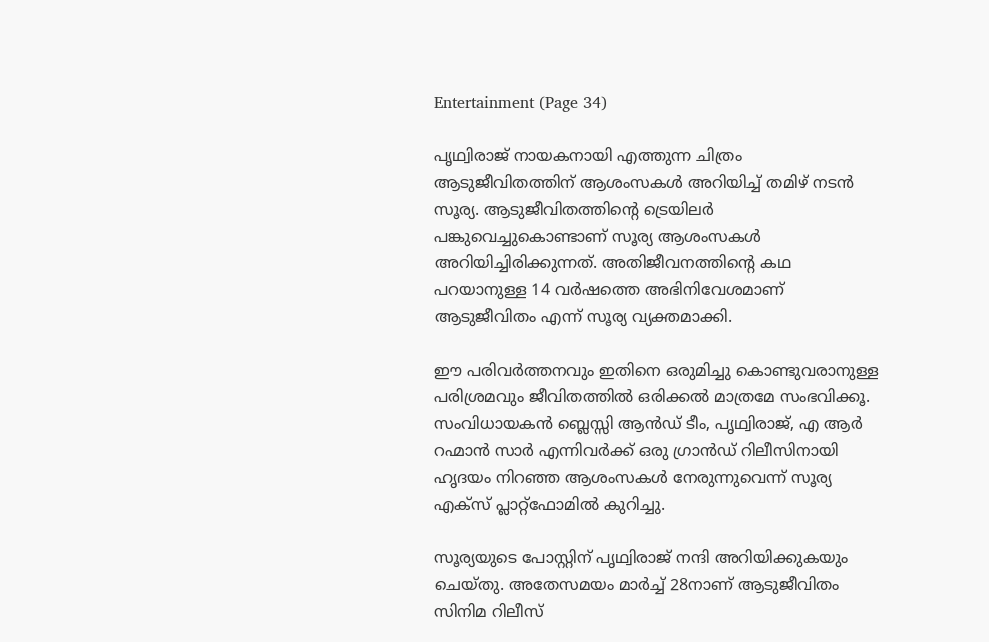Entertainment (Page 34)

പൃഥ്വിരാജ് നായകനായി എത്തുന്ന ചിത്രം ആടുജീവിതത്തിന് ആശംസകൾ അറിയിച്ച് തമിഴ് നടൻ സൂര്യ. ആടുജീവിതത്തിന്റെ ട്രെയിലർ പങ്കുവെച്ചുകൊണ്ടാണ് സൂര്യ ആശംസകൾ അറിയിച്ചിരിക്കുന്നത്. അതിജീവനത്തിന്റെ കഥ പറയാനുള്ള 14 വർഷത്തെ അഭിനിവേശമാണ് ആടുജീവിതം എന്ന് സൂര്യ വ്യക്തമാക്കി.

ഈ പരിവർത്തനവും ഇതിനെ ഒരുമിച്ചു കൊണ്ടുവരാനുള്ള പരിശ്രമവും ജീവിതത്തിൽ ഒരിക്കൽ മാത്രമേ സംഭവിക്കൂ. സംവിധായകൻ ബ്ലെസ്സി ആൻഡ് ടീം, പൃഥ്വിരാജ്, എ ആർ റഹ്മാൻ സാർ എന്നിവർക്ക് ഒരു ഗ്രാൻഡ് റിലീസിനായി ഹൃദയം നിറഞ്ഞ ആശംസകൾ നേരുന്നുവെന്ന് സൂര്യ എക്‌സ് പ്ലാറ്റ്‌ഫോമിൽ കുറിച്ചു.

സൂര്യയുടെ പോസ്റ്റിന് പൃഥ്വിരാജ് നന്ദി അറിയിക്കുകയും ചെയ്തു. അതേസമയം മാർച്ച് 28നാണ് ആടുജീവിതം സിനിമ റിലീസ്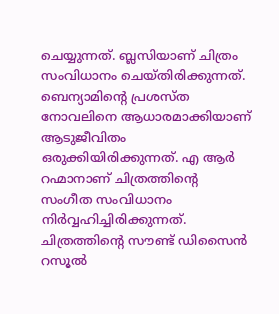ചെയ്യുന്നത്. ബ്ലസിയാണ് ചിത്രം സംവിധാനം ചെയ്തിരിക്കുന്നത്. ബെന്യാമിന്റെ പ്രശസ്ത നോവലിനെ ആധാരമാക്കിയാണ് ആടുജീവിതം ഒരുക്കിയിരിക്കുന്നത്. എ ആർ റഹ്മാനാണ് ചിത്രത്തിന്റെ സംഗീത സംവിധാനം നിർവ്വഹിച്ചിരിക്കുന്നത്. ചിത്രത്തിന്റെ സൗണ്ട് ഡിസൈൻ റസൂൽ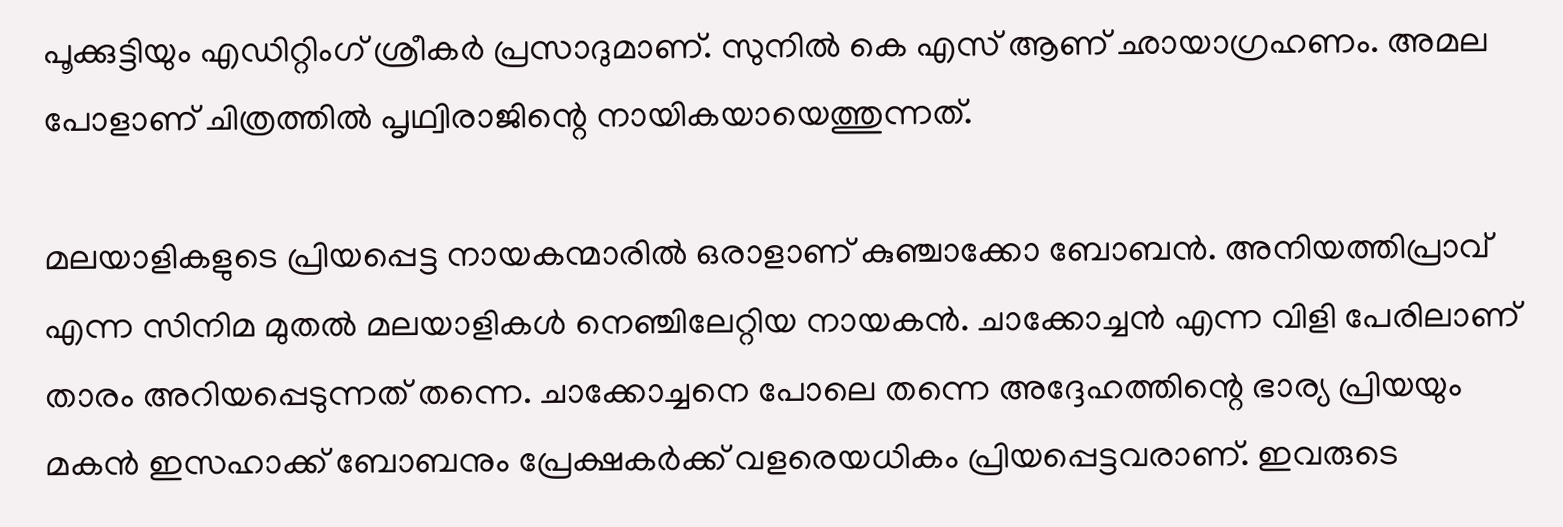പൂക്കുട്ടിയും എഡിറ്റിംഗ് ശ്രീകർ പ്രസാദുമാണ്. സുനിൽ കെ എസ് ആണ് ഛായാഗ്രഹണം. അമല പോളാണ് ചിത്രത്തിൽ പൃഥ്വിരാജിന്റെ നായികയായെത്തുന്നത്.

മലയാളികളുടെ പ്രിയപ്പെട്ട നായകന്മാരിൽ ഒരാളാണ് കുഞ്ചാക്കോ ബോബൻ. അനിയത്തിപ്രാവ് എന്ന സിനിമ മുതൽ മലയാളികൾ നെഞ്ചിലേറ്റിയ നായകൻ. ചാക്കോച്ചൻ എന്ന വിളി പേരിലാണ് താരം അറിയപ്പെടുന്നത് തന്നെ. ചാക്കോച്ചനെ പോലെ തന്നെ അദ്ദേഹത്തിന്റെ ഭാര്യ പ്രിയയും മകൻ ഇസഹാക്ക് ബോബനും പ്രേക്ഷകർക്ക് വളരെയധികം പ്രിയപ്പെട്ടവരാണ്. ഇവരുടെ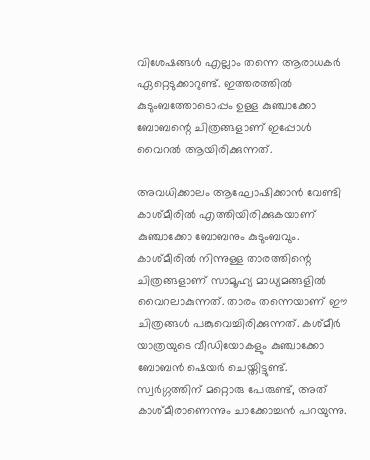വിശേഷങ്ങൾ എല്ലാം തന്നെ ആരാധകർ ഏറ്റെടുക്കാറുണ്ട്. ഇത്തരത്തിൽ കുടുംബത്തോടൊപ്പം ഉള്ള കുഞ്ചാക്കോ ബോബന്റെ ചിത്രങ്ങളാണ് ഇപ്പോൾ വൈറൽ ആയിരിക്കുന്നത്.

അവധിക്കാലം ആഘോഷിക്കാൻ വേണ്ടി കാശ്മീരിൽ എത്തിയിരിക്കുകയാണ് കുഞ്ചാക്കോ ബോബനും കുടുംബവും. കാശ്മീരിൽ നിന്നുള്ള താരത്തിന്റെ ചിത്രങ്ങളാണ് സാമൂഹ്യ മാധ്യമങ്ങളിൽ വൈറലാകുന്നത്. താരം തന്നെയാണ് ഈ ചിത്രങ്ങൾ പങ്കുവെച്ചിരിക്കുന്നത്. കശ്മീർ യാത്രയുടെ വീഡിയോകളും കുഞ്ചാക്കോ ബോബൻ ഷെയർ ചെയ്തിട്ടുണ്ട്. സ്വർഗ്ഗത്തിന് മറ്റൊരു പേരുണ്ട്, അത് കാശ്മീരാണെന്നും ചാക്കോച്ചൻ പറയുന്നു.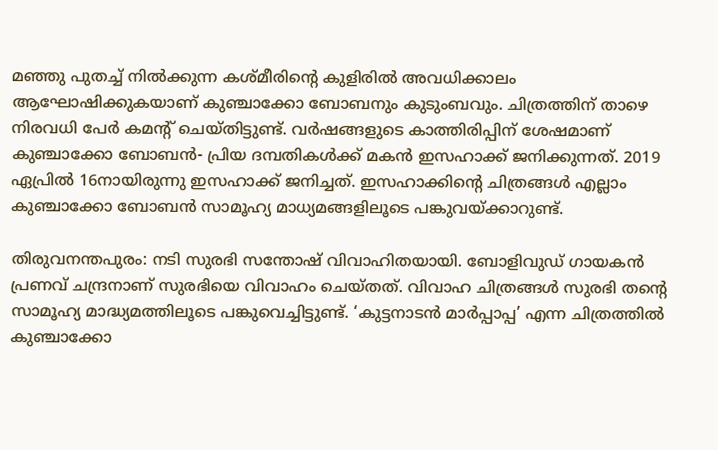മഞ്ഞു പുതച്ച് നിൽക്കുന്ന കശ്മീരിന്റെ കുളിരിൽ അവധിക്കാലം ആഘോഷിക്കുകയാണ് കുഞ്ചാക്കോ ബോബനും കുടുംബവും. ചിത്രത്തിന് താഴെ നിരവധി പേർ കമന്റ് ചെയ്തിട്ടുണ്ട്. വർഷങ്ങളുടെ കാത്തിരിപ്പിന് ശേഷമാണ് കുഞ്ചാക്കോ ബോബൻ- പ്രിയ ദമ്പതികൾക്ക് മകൻ ഇസഹാക്ക് ജനിക്കുന്നത്. 2019 ഏപ്രിൽ 16നായിരുന്നു ഇസഹാക്ക് ജനിച്ചത്. ഇസഹാക്കിന്റെ ചിത്രങ്ങൾ എല്ലാം കുഞ്ചാക്കോ ബോബൻ സാമൂഹ്യ മാധ്യമങ്ങളിലൂടെ പങ്കുവയ്ക്കാറുണ്ട്.

തിരുവനന്തപുരം: നടി സുരഭി സന്തോഷ് വിവാഹിതയായി. ബോളിവുഡ് ഗായകൻ പ്രണവ് ചന്ദ്രനാണ് സുരഭിയെ വിവാഹം ചെയ്തത്. വിവാഹ ചിത്രങ്ങൾ സുരഭി തന്റെ സാമൂഹ്യ മാദ്ധ്യമത്തിലൂടെ പങ്കുവെച്ചിട്ടുണ്ട്. ‘കുട്ടനാടൻ മാർപ്പാപ്പ’ എന്ന ചിത്രത്തിൽ കുഞ്ചാക്കോ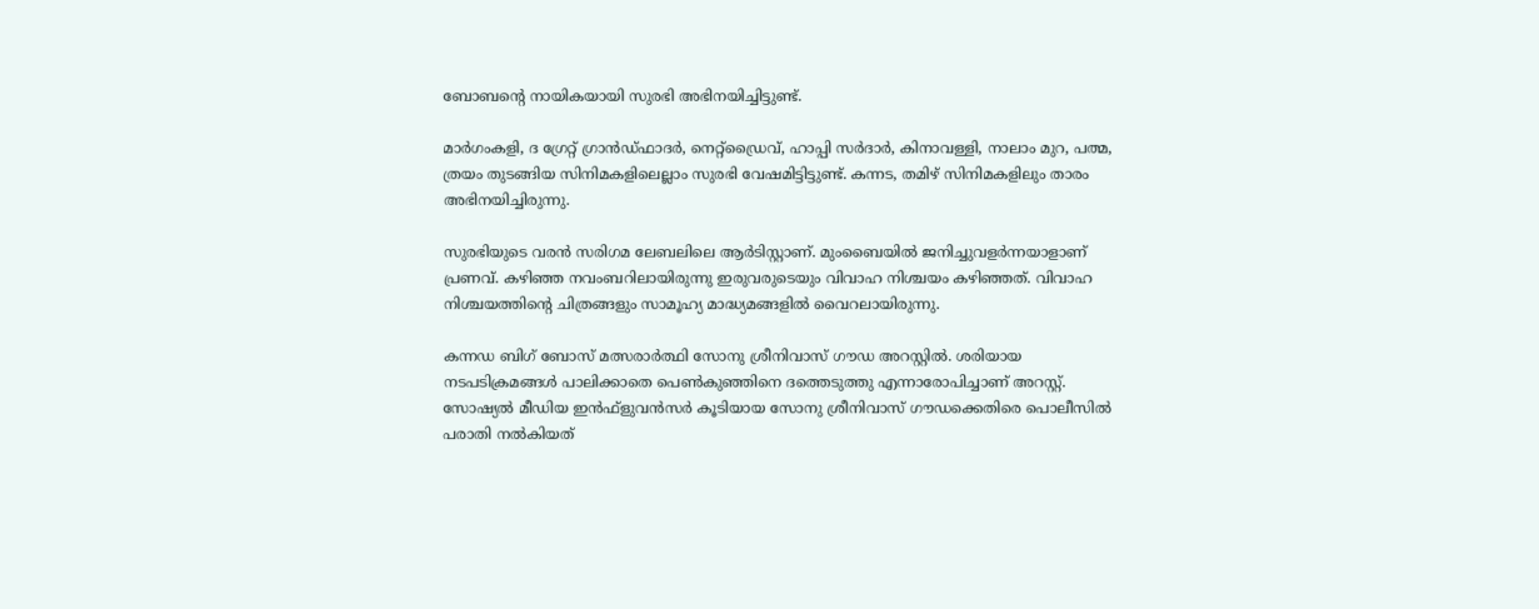ബോബന്റെ നായികയായി സുരഭി അഭിനയിച്ചിട്ടുണ്ട്.

മാർഗംകളി, ദ ഗ്രേറ്റ് ഗ്രാൻഡ്ഫാദർ, നെറ്റ്‌ഡ്രൈവ്, ഹാപ്പി സർദാർ, കിനാവള്ളി, നാലാം മുറ, പത്മ, ത്രയം തുടങ്ങിയ സിനിമകളിലെല്ലാം സുരഭി വേഷമിട്ടിട്ടുണ്ട്. കന്നട, തമിഴ് സിനിമകളിലും താരം അഭിനയിച്ചിരുന്നു.

സുരഭിയുടെ വരൻ സരിഗമ ലേബലിലെ ആർടിസ്റ്റാണ്. മുംബൈയിൽ ജനിച്ചുവളർന്നയാളാണ് പ്രണവ്. കഴിഞ്ഞ നവംബറിലായിരുന്നു ഇരുവരുടെയും വിവാഹ നിശ്ചയം കഴിഞ്ഞത്. വിവാഹ നിശ്ചയത്തിന്റെ ചിത്രങ്ങളും സാമൂഹ്യ മാദ്ധ്യമങ്ങളിൽ വൈറലായിരുന്നു.

കന്നഡ ബിഗ് ബോസ് മത്സരാർത്ഥി സോനു ശ്രീനിവാസ് ഗൗഡ അറസ്റ്റിൽ. ശരിയായ നടപടിക്രമങ്ങൾ പാലിക്കാതെ പെൺകുഞ്ഞിനെ ദത്തെടുത്തു എന്നാരോപിച്ചാണ് അറസ്റ്റ്. സോഷ്യൽ മീഡിയ ഇൻഫ്ളുവൻസർ കൂടിയായ സോനു ശ്രീനിവാസ് ഗൗഡക്കെതിരെ പൊലീസിൽ പരാതി നൽകിയത്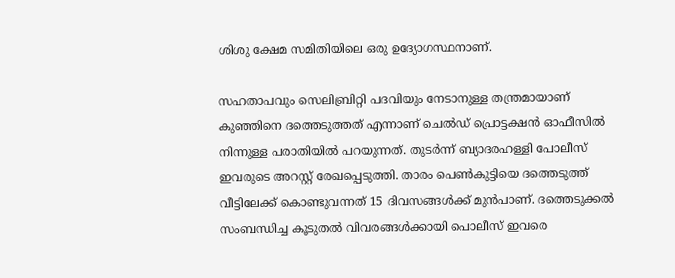ശിശു ക്ഷേമ സമിതിയിലെ ഒരു ഉദ്യോഗസ്ഥനാണ്.

സഹതാപവും സെലിബ്രിറ്റി പദവിയും നേടാനുള്ള തന്ത്രമായാണ് കുഞ്ഞിനെ ദത്തെടുത്തത് എന്നാണ് ചെൽഡ് പ്രൊട്ടക്ഷൻ ഓഫീസിൽ നിന്നുള്ള പരാതിയിൽ പറയുന്നത്. തുടർന്ന് ബ്യാദരഹള്ളി പോലീസ് ഇവരുടെ അറസ്റ്റ് രേഖപ്പെടുത്തി. താരം പെൺകുട്ടിയെ ദത്തെടുത്ത് വീട്ടിലേക്ക് കൊണ്ടുവന്നത് 15 ദിവസങ്ങൾക്ക് മുൻപാണ്. ദത്തെടുക്കൽ സംബന്ധിച്ച കൂടുതൽ വിവരങ്ങൾക്കായി പൊലീസ് ഇവരെ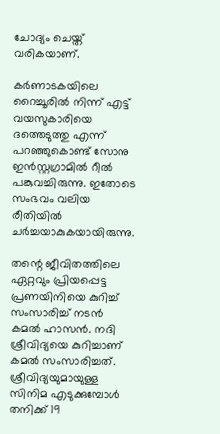ചോദ്യം ചെയ്ത് വരികയാണ്.

കർണാടകയിലെ റൈച്ചൂരിൽ നിന്ന് എട്ട് വയസുകാരിയെ ദത്തെടുത്തു എന്ന് പറഞ്ഞുകൊണ്ട് സോനു ഇൻസ്റ്റഗ്രാമിൽ റീൽ പങ്കുവച്ചിരുന്നു. ഇതോടെ സംഭവം വലിയ രീതിയിൽ ചർച്ചയാകുകയായിരുന്നു.

തന്റെ ജീവിതത്തിലെ ഏറ്റവും പ്രിയപ്പെട്ട പ്രണയിനിയെ കുറിച്ച് സംസാരിച്ച് നടൻ കമൽ ഹാസൻ. നദി ശ്രീവിദ്യയെ കുറിച്ചാണ് കമൽ സംസാരിച്ചത്. ശ്രീവിദ്യയുമായുള്ള സിനിമ എടുക്കുമ്പോൾ തനിക്ക് 19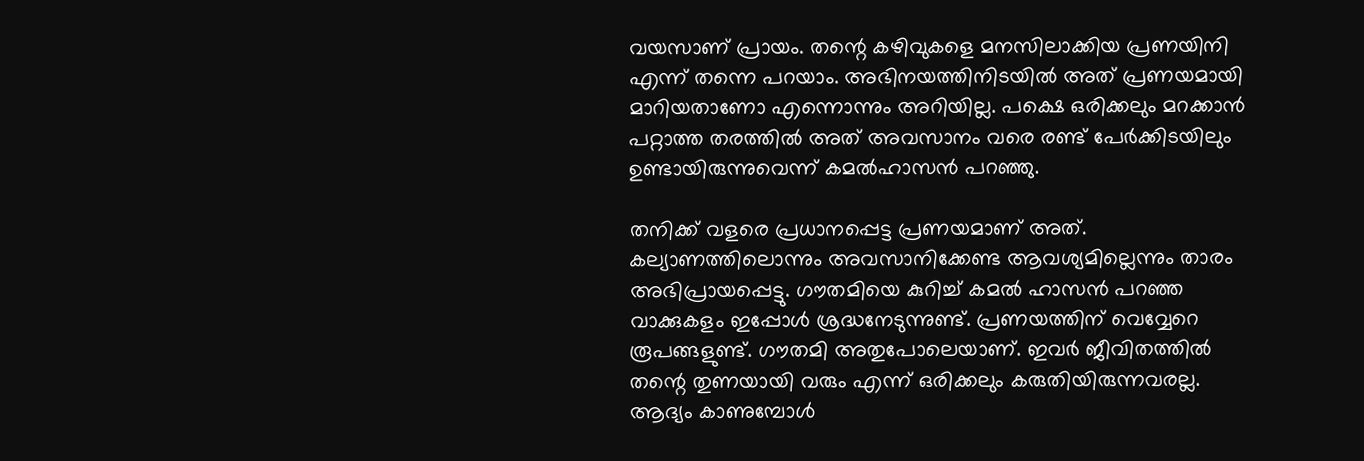വയസാണ് പ്രായം. തന്റെ കഴിവുകളെ മനസിലാക്കിയ പ്രണയിനി എന്ന് തന്നെ പറയാം. അഭിനയത്തിനിടയിൽ അത് പ്രണയമായി മാറിയതാണോ എന്നൊന്നും അറിയില്ല. പക്ഷെ ഒരിക്കലും മറക്കാൻ പറ്റാത്ത തരത്തിൽ അത് അവസാനം വരെ രണ്ട് പേർക്കിടയിലും ഉണ്ടായിരുന്നുവെന്ന് കമൽഹാസൻ പറഞ്ഞു.

തനിക്ക് വളരെ പ്രധാനപ്പെട്ട പ്രണയമാണ് അത്. കല്യാണത്തിലൊന്നും അവസാനിക്കേണ്ട ആവശ്യമില്ലെന്നും താരം അഭിപ്രായപ്പെട്ടു. ഗൗതമിയെ കുറിച്ച് കമൽ ഹാസൻ പറഞ്ഞ വാക്കുകളം ഇപ്പോൾ ശ്രദ്ധനേടുന്നുണ്ട്. പ്രണയത്തിന് വെവ്വേറെ രൂപങ്ങളുണ്ട്. ഗൗതമി അതുപോലെയാണ്. ഇവർ ജീവിതത്തിൽ തന്റെ തുണയായി വരും എന്ന് ഒരിക്കലും കരുതിയിരുന്നവരല്ല. ആദ്യം കാണുമ്പോൾ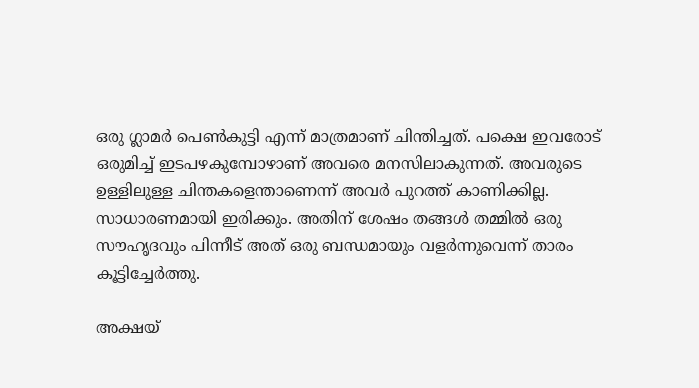ഒരു ഗ്ലാമർ പെൺകുട്ടി എന്ന് മാത്രമാണ് ചിന്തിച്ചത്. പക്ഷെ ഇവരോട് ഒരുമിച്ച് ഇടപഴകുമ്പോഴാണ് അവരെ മനസിലാകുന്നത്. അവരുടെ ഉള്ളിലുള്ള ചിന്തകളെന്താണെന്ന് അവർ പുറത്ത് കാണിക്കില്ല. സാധാരണമായി ഇരിക്കും. അതിന് ശേഷം തങ്ങൾ തമ്മിൽ ഒരു സൗഹൃദവും പിന്നീട് അത് ഒരു ബന്ധമായും വളർന്നുവെന്ന് താരം കൂട്ടിച്ചേർത്തു.

അക്ഷയ്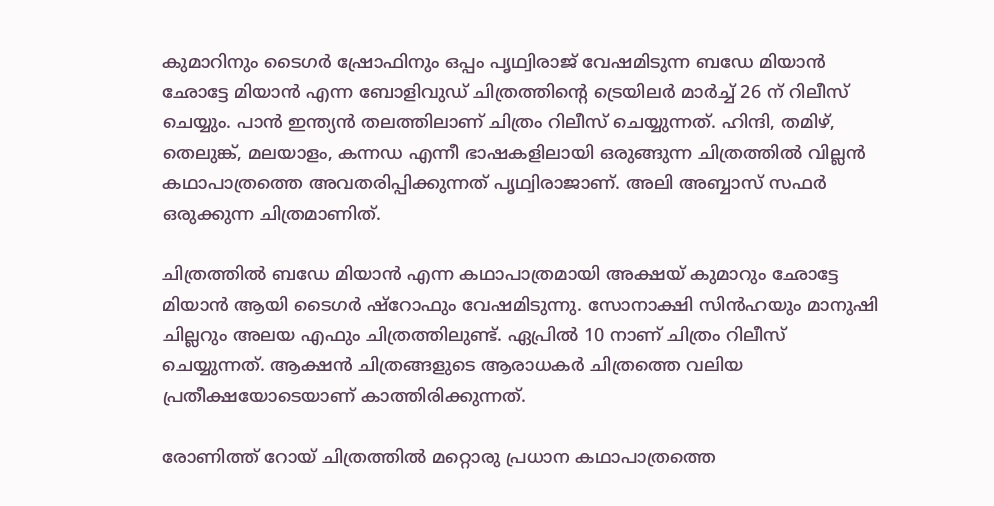കുമാറിനും ടൈഗർ ഷ്രോഫിനും ഒപ്പം പൃഥ്വിരാജ് വേഷമിടുന്ന ബഡേ മിയാൻ ഛോട്ടേ മിയാൻ എന്ന ബോളിവുഡ് ചിത്രത്തിന്റെ ട്രെയിലർ മാർച്ച് 26 ന് റിലീസ് ചെയ്യും. പാൻ ഇന്ത്യൻ തലത്തിലാണ് ചിത്രം റിലീസ് ചെയ്യുന്നത്. ഹിന്ദി, തമിഴ്, തെലുങ്ക്, മലയാളം, കന്നഡ എന്നീ ഭാഷകളിലായി ഒരുങ്ങുന്ന ചിത്രത്തിൽ വില്ലൻ കഥാപാത്രത്തെ അവതരിപ്പിക്കുന്നത് പൃഥ്വിരാജാണ്. അലി അബ്ബാസ് സഫർ ഒരുക്കുന്ന ചിത്രമാണിത്.

ചിത്രത്തിൽ ബഡേ മിയാൻ എന്ന കഥാപാത്രമായി അക്ഷയ് കുമാറും ഛോട്ടേ മിയാൻ ആയി ടൈഗർ ഷ്‌റോഫും വേഷമിടുന്നു. സോനാക്ഷി സിൻഹയും മാനുഷി ചില്ലറും അലയ എഫും ചിത്രത്തിലുണ്ട്. ഏപ്രിൽ 10 നാണ് ചിത്രം റിലീസ് ചെയ്യുന്നത്. ആക്ഷൻ ചിത്രങ്ങളുടെ ആരാധകർ ചിത്രത്തെ വലിയ പ്രതീക്ഷയോടെയാണ് കാത്തിരിക്കുന്നത്.

രോണിത്ത് റോയ് ചിത്രത്തിൽ മറ്റൊരു പ്രധാന കഥാപാത്രത്തെ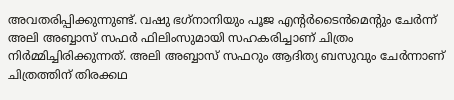അവതരിപ്പിക്കുന്നുണ്ട്. വഷു ഭഗ്‌നാനിയും പൂജ എന്റർടൈൻമെന്റും ചേർന്ന് അലി അബ്ബാസ് സഫർ ഫിലിംസുമായി സഹകരിച്ചാണ് ചിത്രം നിർമ്മിച്ചിരിക്കുന്നത്. അലി അബ്ബാസ് സഫറും ആദിത്യ ബസുവും ചേർന്നാണ് ചിത്രത്തിന് തിരക്കഥ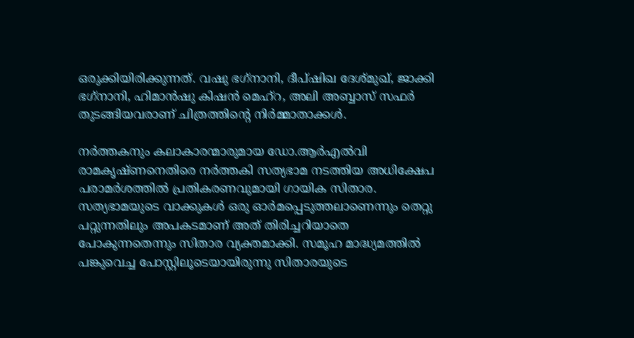ഒരുക്കിയിരിക്കുന്നത്. വഷു ഭഗ്‌നാനി, ദീപ്ഷിഖ ദേശ്മുഖ്, ജാക്കി ഭഗ്‌നാനി, ഹിമാൻഷു കിഷൻ മെഹ്‌റ, അലി അബ്ബാസ് സഫർ തുടങ്ങിയവരാണ് ചിത്രത്തിന്റെ നിർമ്മാതാക്കൾ.

നർത്തകനും കലാകാരന്മാരുമായ ഡോ.ആർഎൽവി രാമകൃഷ്ണനെതിരെ നർത്തകി സത്യഭാമ നടത്തിയ അധിക്ഷേപ പരാമർശത്തിൽ പ്രതികരണവുമായി ഗായിക സിതാര. സത്യഭാമയുടെ വാക്കുകൾ ഒരു ഓർമപ്പെടുത്തലാണെന്നും തെറ്റു പറ്റുന്നതിലും അപകടമാണ് അത് തിരിച്ചറിയാതെ പോകുന്നതെന്നും സിതാര വ്യക്തമാക്കി. സമൂഹ മാദ്ധ്യമത്തിൽ പങ്കുവെച്ച പോസ്റ്റിലൂടെയായിരുന്നു സിതാരയുടെ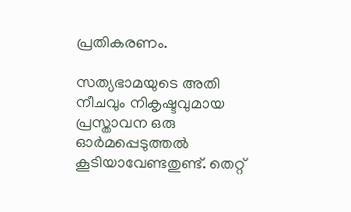പ്രതികരണം.

സത്യഭാമയുടെ അതി നീചവും നികൃഷ്ടവുമായ പ്രസ്താവന ഒരു ഓർമപ്പെടുത്തൽ കൂടിയാവേണ്ടതുണ്ട്. തെറ്റ്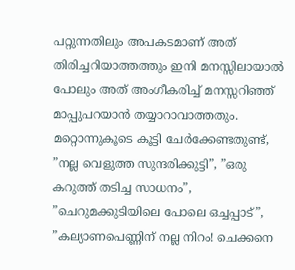പറ്റുന്നതിലും അപകടമാണ് അത് തിരിച്ചറിയാത്തത്തും ഇനി മനസ്സിലായാൽ പോലും അത് അംഗീകരിച്ച് മനസ്സറിഞ്ഞ് മാപ്പുപറയാൻ തയ്യാറാവാത്തതും. മറ്റൊന്നുകൂടെ കൂട്ടി ചേർക്കേണ്ടതുണ്ട്, ”നല്ല വെളുത്ത സുന്ദരിക്കുട്ടി”, ”ഒരു കറുത്ത് തടിച്ച സാധനം”, ”ചെറുമക്കുടിയിലെ പോലെ ഒച്ചപ്പാട്”, ”കല്യാണപെണ്ണിന് നല്ല നിറം! ചെക്കനെ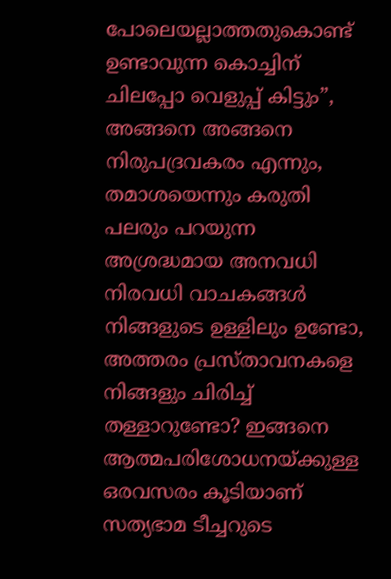പോലെയല്ലാത്തതുകൊണ്ട് ഉണ്ടാവുന്ന കൊച്ചിന് ചിലപ്പോ വെളുപ്പ് കിട്ടും”, അങ്ങനെ അങ്ങനെ നിരുപദ്രവകരം എന്നും, തമാശയെന്നും കരുതി പലരും പറയുന്ന അശ്രദ്ധമായ അനവധി നിരവധി വാചകങ്ങൾ നിങ്ങളുടെ ഉള്ളിലും ഉണ്ടോ, അത്തരം പ്രസ്താവനകളെ നിങ്ങളും ചിരിച്ച് തള്ളാറുണ്ടോ? ഇങ്ങനെ ആത്മപരിശോധനയ്ക്കുള്ള ഒരവസരം കൂടിയാണ് സത്യഭാമ ടീച്ചറുടെ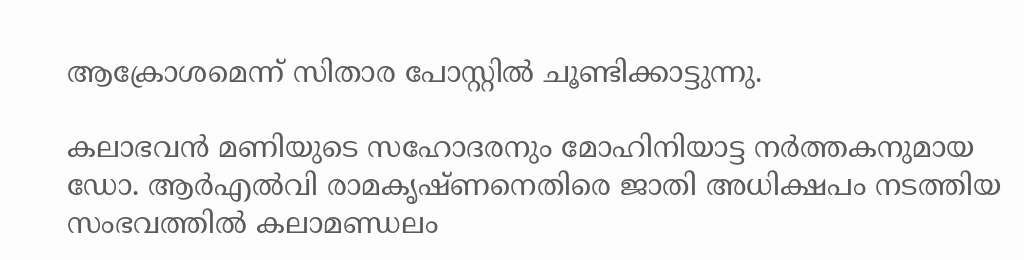ആക്രോശമെന്ന് സിതാര പോസ്റ്റിൽ ചൂണ്ടിക്കാട്ടുന്നു.

കലാഭവൻ മണിയുടെ സഹോദരനും മോഹിനിയാട്ട നർത്തകനുമായ ഡോ. ആർഎൽവി രാമകൃഷ്ണനെതിരെ ജാതി അധിക്ഷപം നടത്തിയ സംഭവത്തിൽ കലാമണ്ഡലം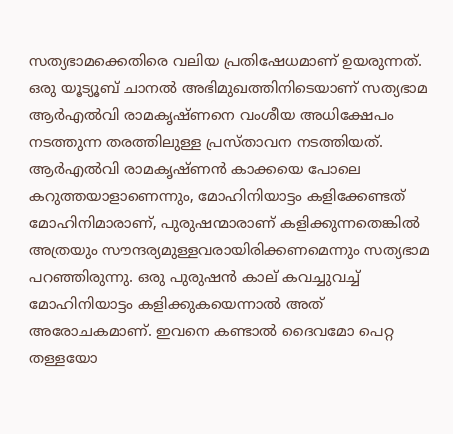സത്യഭാമക്കെതിരെ വലിയ പ്രതിഷേധമാണ് ഉയരുന്നത്. ഒരു യൂട്യൂബ് ചാനൽ അഭിമുഖത്തിനിടെയാണ് സത്യഭാമ ആർഎൽവി രാമകൃഷ്ണനെ വംശീയ അധിക്ഷേപം നടത്തുന്ന തരത്തിലുള്ള പ്രസ്താവന നടത്തിയത്. ആർഎൽവി രാമകൃഷ്ണൻ കാക്കയെ പോലെ കറുത്തയാളാണെന്നും, മോഹിനിയാട്ടം കളിക്കേണ്ടത് മോഹിനിമാരാണ്, പുരുഷന്മാരാണ് കളിക്കുന്നതെങ്കിൽ അത്രയും സൗന്ദര്യമുള്ളവരായിരിക്കണമെന്നും സത്യഭാമ പറഞ്ഞിരുന്നു. ഒരു പുരുഷൻ കാല് കവച്ചുവച്ച് മോഹിനിയാട്ടം കളിക്കുകയെന്നാൽ അത് അരോചകമാണ്. ഇവനെ കണ്ടാൽ ദൈവമോ പെറ്റ തള്ളയോ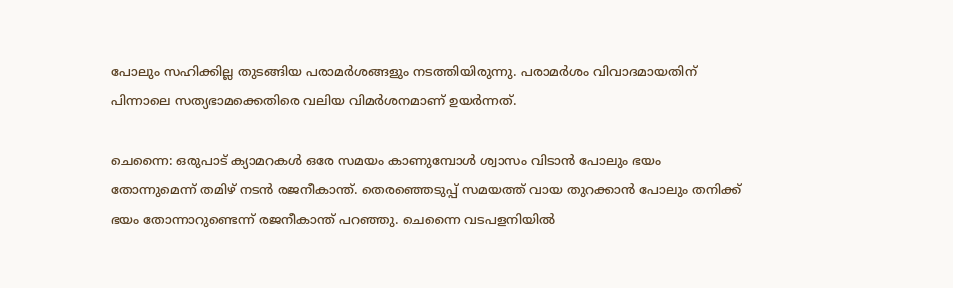പോലും സഹിക്കില്ല തുടങ്ങിയ പരാമർശങ്ങളും നടത്തിയിരുന്നു. പരാമർശം വിവാദമായതിന് പിന്നാലെ സത്യഭാമക്കെതിരെ വലിയ വിമർശനമാണ് ഉയർന്നത്.

ചെന്നൈ: ഒരുപാട് ക്യാമറകൾ ഒരേ സമയം കാണുമ്പോൾ ശ്വാസം വിടാൻ പോലും ഭയം തോന്നുമെന്ന് തമിഴ് നടൻ രജനീകാന്ത്. തെരഞ്ഞെടുപ്പ് സമയത്ത് വായ തുറക്കാൻ പോലും തനിക്ക് ഭയം തോന്നാറുണ്ടെന്ന് രജനീകാന്ത് പറഞ്ഞു. ചെന്നൈ വടപളനിയിൽ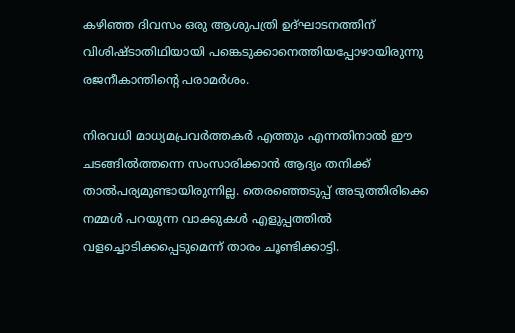കഴിഞ്ഞ ദിവസം ഒരു ആശുപത്രി ഉദ്ഘാടനത്തിന് വിശിഷ്ടാതിഥിയായി പങ്കെടുക്കാനെത്തിയപ്പോഴായിരുന്നു രജനീകാന്തിന്റെ പരാമർശം.

നിരവധി മാധ്യമപ്രവർത്തകർ എത്തും എന്നതിനാൽ ഈ ചടങ്ങിൽത്തന്നെ സംസാരിക്കാൻ ആദ്യം തനിക്ക് താൽപര്യമുണ്ടായിരുന്നില്ല. തെരഞ്ഞെടുപ്പ് അടുത്തിരിക്കെ നമ്മൾ പറയുന്ന വാക്കുകൾ എളുപ്പത്തിൽ വളച്ചൊടിക്കപ്പെടുമെന്ന് താരം ചൂണ്ടിക്കാട്ടി.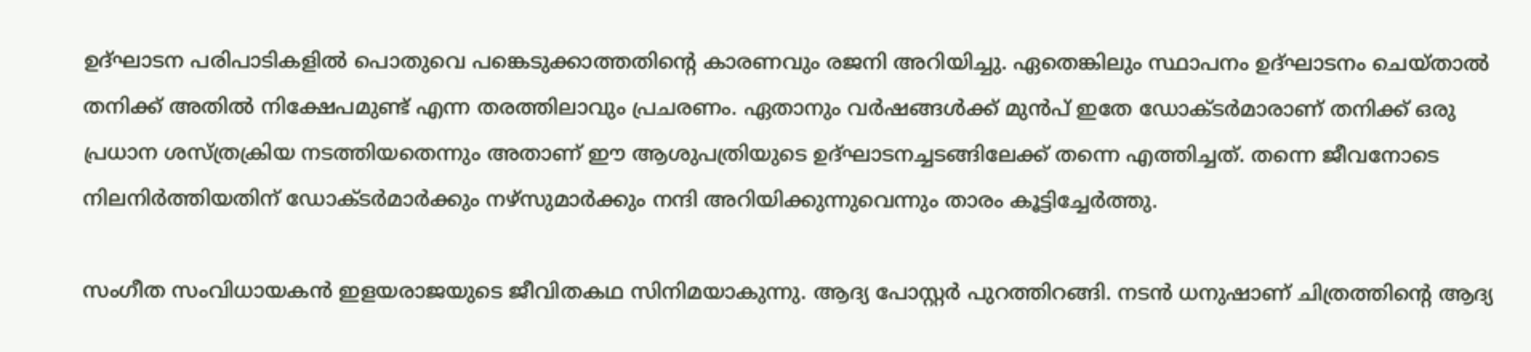ഉദ്ഘാടന പരിപാടികളിൽ പൊതുവെ പങ്കെടുക്കാത്തതിന്റെ കാരണവും രജനി അറിയിച്ചു. ഏതെങ്കിലും സ്ഥാപനം ഉദ്ഘാടനം ചെയ്താൽ തനിക്ക് അതിൽ നിക്ഷേപമുണ്ട് എന്ന തരത്തിലാവും പ്രചരണം. ഏതാനും വർഷങ്ങൾക്ക് മുൻപ് ഇതേ ഡോക്ടർമാരാണ് തനിക്ക് ഒരു പ്രധാന ശസ്ത്രക്രിയ നടത്തിയതെന്നും അതാണ് ഈ ആശുപത്രിയുടെ ഉദ്ഘാടനച്ചടങ്ങിലേക്ക് തന്നെ എത്തിച്ചത്. തന്നെ ജീവനോടെ നിലനിർത്തിയതിന് ഡോക്ടർമാർക്കും നഴ്‌സുമാർക്കും നന്ദി അറിയിക്കുന്നുവെന്നും താരം കൂട്ടിച്ചേർത്തു.

സംഗീത സംവിധായകൻ ഇളയരാജയുടെ ജീവിതകഥ സിനിമയാകുന്നു. ആദ്യ പോസ്റ്റർ പുറത്തിറങ്ങി. നടൻ ധനുഷാണ് ചിത്രത്തിന്റെ ആദ്യ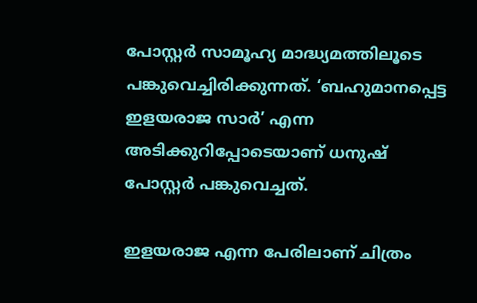പോസ്റ്റർ സാമൂഹ്യ മാദ്ധ്യമത്തിലൂടെ പങ്കുവെച്ചിരിക്കുന്നത്. ‘ബഹുമാനപ്പെട്ട ഇളയരാജ സാർ’ എന്ന അടിക്കുറിപ്പോടെയാണ് ധനുഷ് പോസ്റ്റർ പങ്കുവെച്ചത്.

ഇളയരാജ എന്ന പേരിലാണ് ചിത്രം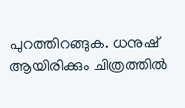പുറത്തിറങ്ങുക. ധനുഷ് ആയിരിക്കും ചിത്രത്തിൽ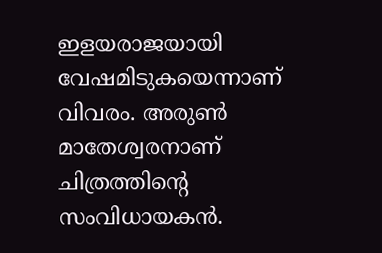ഇളയരാജയായി വേഷമിടുകയെന്നാണ് വിവരം. അരുൺ മാതേശ്വരനാണ് ചിത്രത്തിന്റെ സംവിധായകൻ.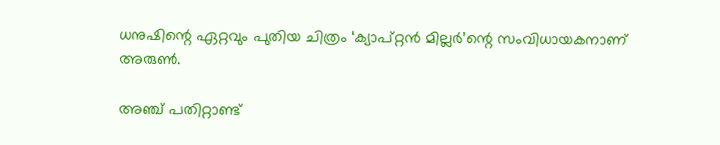ധനുഷിന്റെ ഏറ്റവും പുതിയ ചിത്രം ‘ക്യാപ്റ്റൻ മില്ലർ’ന്റെ സംവിധായകനാണ് അരുൺ.

അഞ്ച് പതിറ്റാണ്ട്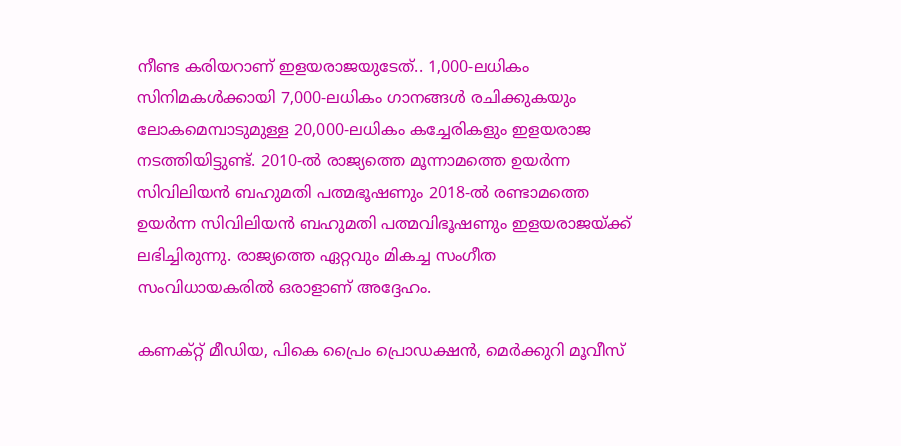നീണ്ട കരിയറാണ് ഇളയരാജയുടേത്.. 1,000-ലധികം സിനിമകൾക്കായി 7,000-ലധികം ഗാനങ്ങൾ രചിക്കുകയും ലോകമെമ്പാടുമുള്ള 20,000-ലധികം കച്ചേരികളും ഇളയരാജ നടത്തിയിട്ടുണ്ട്. 2010-ൽ രാജ്യത്തെ മൂന്നാമത്തെ ഉയർന്ന സിവിലിയൻ ബഹുമതി പത്മഭൂഷണും 2018-ൽ രണ്ടാമത്തെ ഉയർന്ന സിവിലിയൻ ബഹുമതി പത്മവിഭൂഷണും ഇളയരാജയ്ക്ക് ലഭിച്ചിരുന്നു. രാജ്യത്തെ ഏറ്റവും മികച്ച സംഗീത സംവിധായകരിൽ ഒരാളാണ് അദ്ദേഹം.

കണക്റ്റ് മീഡിയ, പികെ പ്രൈം പ്രൊഡക്ഷൻ, മെർക്കുറി മൂവീസ്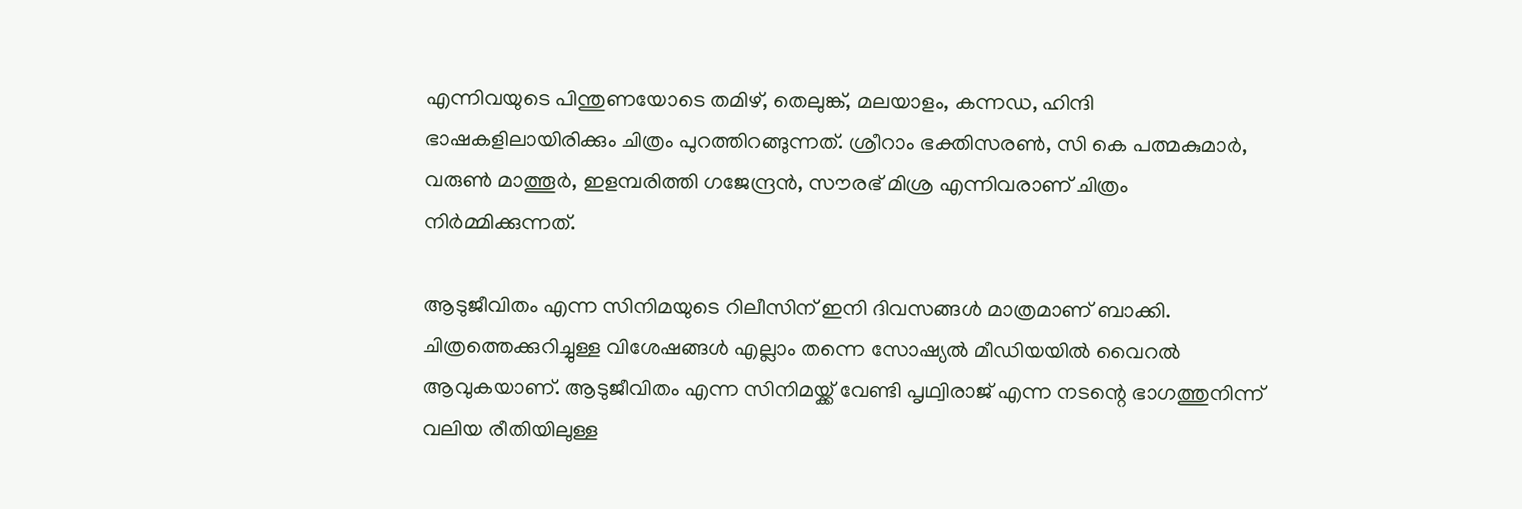എന്നിവയുടെ പിന്തുണയോടെ തമിഴ്, തെലുങ്ക്, മലയാളം, കന്നഡ, ഹിന്ദി ഭാഷകളിലായിരിക്കും ചിത്രം പുറത്തിറങ്ങുന്നത്. ശ്രീറാം ഭക്തിസരൺ, സി കെ പത്മകുമാർ, വരുൺ മാത്തൂർ, ഇളമ്പരിത്തി ഗജേന്ദ്രൻ, സൗരഭ് മിശ്ര എന്നിവരാണ് ചിത്രം നിർമ്മിക്കുന്നത്.

ആടുജീവിതം എന്ന സിനിമയുടെ റിലീസിന് ഇനി ദിവസങ്ങൾ മാത്രമാണ് ബാക്കി. ചിത്രത്തെക്കുറിച്ചുള്ള വിശേഷങ്ങൾ എല്ലാം തന്നെ സോഷ്യൽ മീഡിയയിൽ വൈറൽ ആവുകയാണ്. ആടുജീവിതം എന്ന സിനിമയ്ക്ക് വേണ്ടി പൃഥ്വിരാജ് എന്ന നടന്റെ ഭാഗത്തുനിന്ന് വലിയ രീതിയിലുള്ള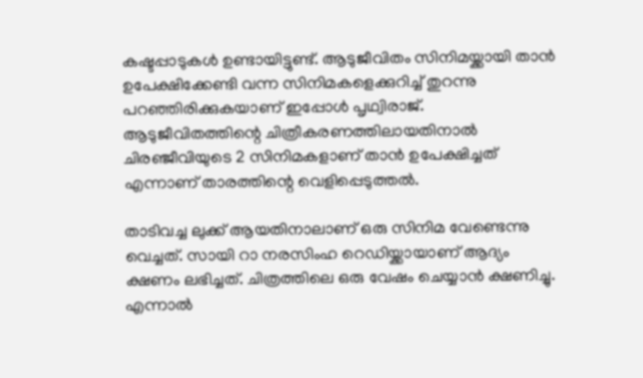കഷ്ടപ്പാടുകൾ ഉണ്ടായിട്ടുണ്ട്. ആടുജീവിതം സിനിമയ്ക്കായി താൻ ഉപേക്ഷിക്കേണ്ടി വന്ന സിനിമകളെക്കുറിച്ച് തുറന്നു പറഞ്ഞിരിക്കുകയാണ് ഇപ്പോൾ പൃഥ്വിരാജ്. ആടുജീവിതത്തിന്റെ ചിത്രീകരണത്തിലായതിനാൽ ചിരഞ്ജീവിയുടെ 2 സിനിമകളാണ് താൻ ഉപേക്ഷിച്ചത് എന്നാണ് താരത്തിന്റെ വെളിപ്പെടുത്തൽ.

താടിവച്ച ലുക്ക് ആയതിനാലാണ് ഒരു സിനിമ വേണ്ടെന്നു വെച്ചത്. സായി റാ നരസിംഹ റെഡിയ്ക്കായാണ് ആദ്യം ക്ഷണം ലഭിച്ചത്. ചിത്രത്തിലെ ഒരു വേഷം ചെയ്യാൻ ക്ഷണിച്ചു. എന്നാൽ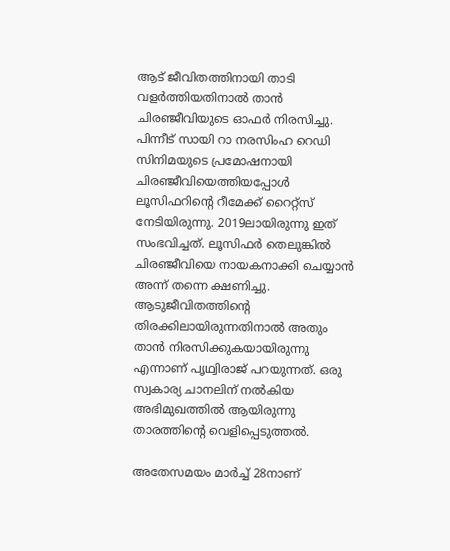ആട് ജീവിതത്തിനായി താടി വളർത്തിയതിനാൽ താൻ ചിരഞ്ജീവിയുടെ ഓഫർ നിരസിച്ചു. പിന്നീട് സായി റാ നരസിംഹ റെഡി സിനിമയുടെ പ്രമോഷനായി ചിരഞ്ജീവിയെത്തിയപ്പോൾ ലൂസിഫറിന്റെ റീമേക്ക് റൈറ്റ്സ് നേടിയിരുന്നു. 2019ലായിരുന്നു ഇത് സംഭവിച്ചത്. ലൂസിഫർ തെലുങ്കിൽ ചിരഞ്ജീവിയെ നായകനാക്കി ചെയ്യാൻ അന്ന് തന്നെ ക്ഷണിച്ചു. ആടുജീവിതത്തിന്റെ തിരക്കിലായിരുന്നതിനാൽ അതും താൻ നിരസിക്കുകയായിരുന്നു എന്നാണ് പൃഥ്വിരാജ് പറയുന്നത്. ഒരു സ്വകാര്യ ചാനലിന് നൽകിയ അഭിമുഖത്തിൽ ആയിരുന്നു താരത്തിന്റെ വെളിപ്പെടുത്തൽ.

അതേസമയം മാർച്ച് 28നാണ്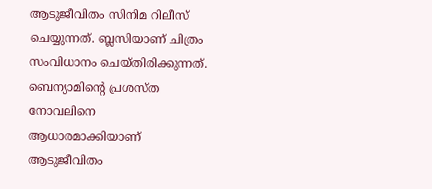ആടുജീവിതം സിനിമ റിലീസ് ചെയ്യുന്നത്. ബ്ലസിയാണ് ചിത്രം സംവിധാനം ചെയ്തിരിക്കുന്നത്. ബെന്യാമിന്റെ പ്രശസ്ത നോവലിനെ ആധാരമാക്കിയാണ് ആടുജീവിതം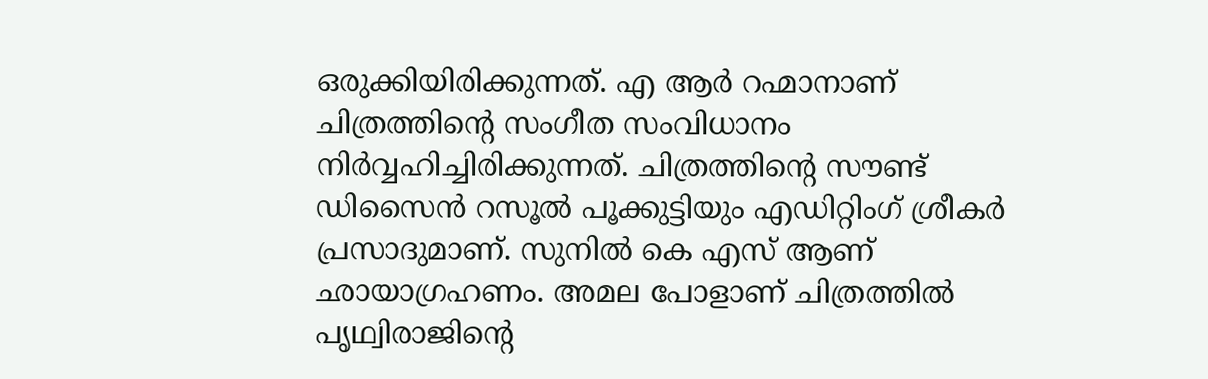ഒരുക്കിയിരിക്കുന്നത്. എ ആർ റഹ്മാനാണ് ചിത്രത്തിന്റെ സംഗീത സംവിധാനം നിർവ്വഹിച്ചിരിക്കുന്നത്. ചിത്രത്തിന്റെ സൗണ്ട് ഡിസൈൻ റസൂൽ പൂക്കുട്ടിയും എഡിറ്റിംഗ് ശ്രീകർ പ്രസാദുമാണ്. സുനിൽ കെ എസ് ആണ് ഛായാഗ്രഹണം. അമല പോളാണ് ചിത്രത്തിൽ പൃഥ്വിരാജിന്റെ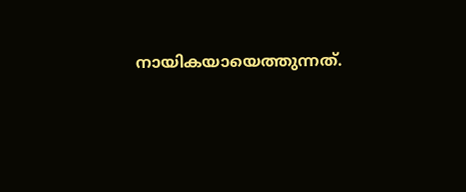നായികയായെത്തുന്നത്.